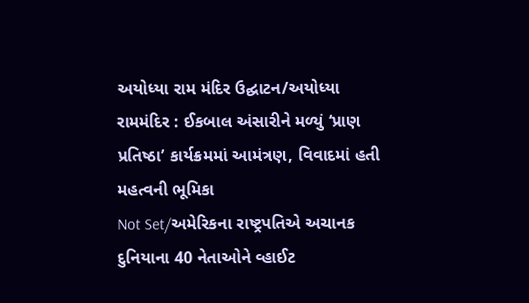અયોધ્યા રામ મંદિર ઉદ્ઘાટન/અયોધ્યા રામમંદિર : ઈકબાલ અંસારીને મળ્યું ‘પ્રાણ પ્રતિષ્ઠા’ કાર્યક્રમમાં આમંત્રણ, વિવાદમાં હતી મહત્વની ભૂમિકા
Not Set/અમેરિકના રાષ્ટ્રપતિએ અચાનક દુનિયાના 40 નેતાઓને વ્હાઈટ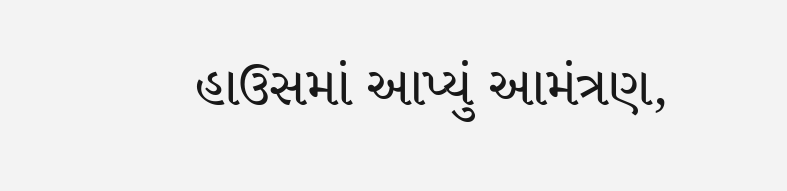હાઉસમાં આપ્યું આમંત્રણ,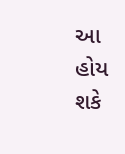આ હોય શકે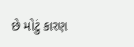છે મોટું કારણ